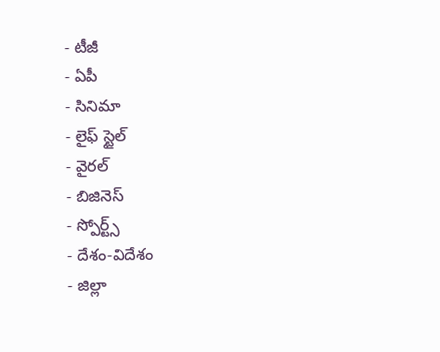- టీజీ
- ఏపీ
- సినిమా
- లైఫ్ స్టైల్
- వైరల్
- బిజినెస్
- స్పోర్ట్స్
- దేశం-విదేశం
- జిల్లా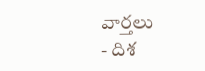వార్తలు
- దిశ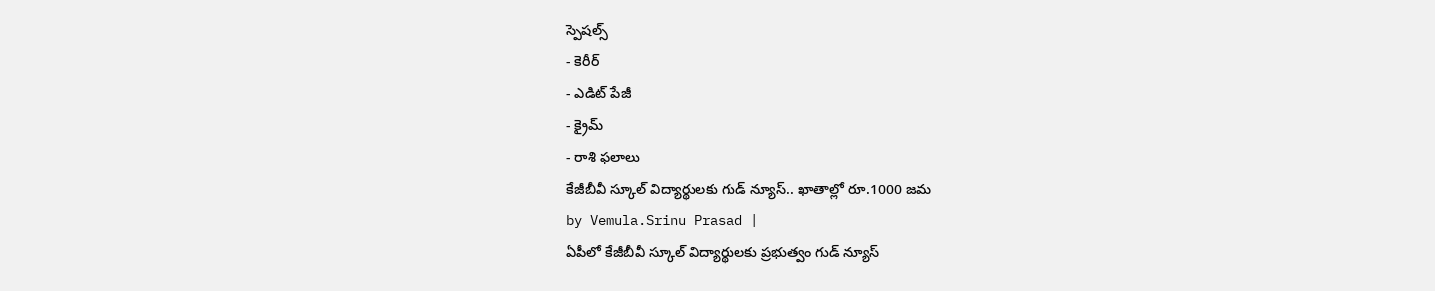స్పెషల్స్
- కెరీర్
- ఎడిట్ పేజీ
- క్రైమ్
- రాశి ఫలాలు
కేజీబీవీ స్కూల్ విద్యార్థులకు గుడ్ న్యూస్.. ఖాతాల్లో రూ.1000 జమ
by Vemula.Srinu Prasad |
ఏపీలో కేజీబీవీ స్కూల్ విద్యార్థులకు ప్రభుత్వం గుడ్ న్యూస్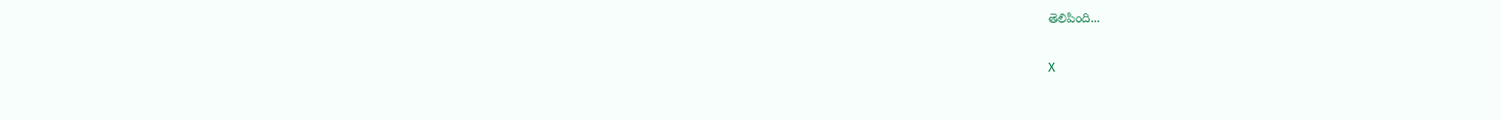తెలిపింది...

X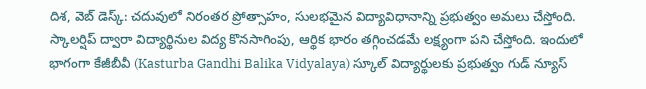దిశ, వెబ్ డెస్క్: చదువులో నిరంతర ప్రోత్సాహం, సులభమైన విద్యావిధానాన్ని ప్రభుత్వం అమలు చేస్తోంది. స్కాలర్షిప్ ద్వారా విద్యార్థినుల విద్య కొనసాగింపు, ఆర్థిక భారం తగ్గించడమే లక్ష్యంగా పని చేస్తోంది. ఇందులో భాగంగా కేజీబీవీ (Kasturba Gandhi Balika Vidyalaya) స్కూల్ విద్యార్థులకు ప్రభుత్వం గుడ్ న్యూస్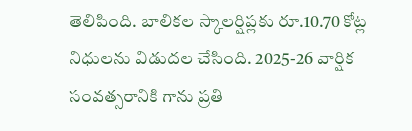తెలిపింది. బాలికల స్కాలర్షిప్లకు రూ.10.70 కోట్ల నిధులను విడుదల చేసింది. 2025-26 వార్షిక సంవత్సరానికి గాను ప్రతి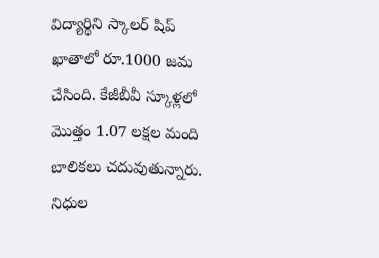విద్యార్థిని స్కాలర్ షిప్ ఖాతాలో రూ.1000 జమ చేసింది. కేజీబీవీ స్కూళ్లలో మొత్తం 1.07 లక్షల మంది బాలికలు చదువుతున్నారు. నిధుల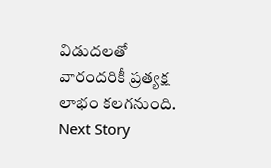విడుదలతో వారందరికీ ప్రత్యక్ష లాభం కలగనుంది.
Next Story